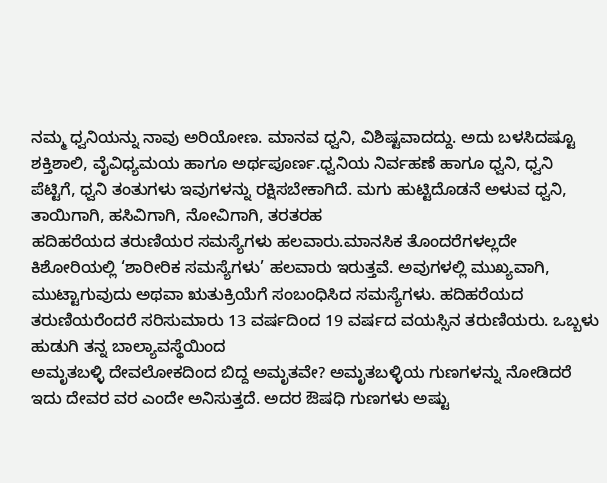ನಮ್ಮ ಧ್ವನಿಯನ್ನು ನಾವು ಅರಿಯೋಣ. ಮಾನವ ಧ್ವನಿ, ವಿಶಿಷ್ಟವಾದದ್ದು. ಅದು ಬಳಸಿದಷ್ಟೂ ಶಕ್ತಿಶಾಲಿ, ವೈವಿಧ್ಯಮಯ ಹಾಗೂ ಅರ್ಥಪೂರ್ಣ.ಧ್ವನಿಯ ನಿರ್ವಹಣೆ ಹಾಗೂ ಧ್ವನಿ, ಧ್ವನಿ ಪೆಟ್ಟಿಗೆ, ಧ್ವನಿ ತಂತುಗಳು ಇವುಗಳನ್ನು ರಕ್ಷಿಸಬೇಕಾಗಿದೆ. ಮಗು ಹುಟ್ಟಿದೊಡನೆ ಅಳುವ ಧ್ವನಿ, ತಾಯಿಗಾಗಿ, ಹಸಿವಿಗಾಗಿ, ನೋವಿಗಾಗಿ, ತರತರಹ
ಹದಿಹರೆಯದ ತರುಣಿಯರ ಸಮಸ್ಯೆಗಳು ಹಲವಾರು.ಮಾನಸಿಕ ತೊಂದರೆಗಳಲ್ಲದೇ ಕಿಶೋರಿಯಲ್ಲಿ ‘ಶಾರೀರಿಕ ಸಮಸ್ಯೆಗಳು’ ಹಲವಾರು ಇರುತ್ತವೆ. ಅವುಗಳಲ್ಲಿ ಮುಖ್ಯವಾಗಿ, ಮುಟ್ಟಾಗುವುದು ಅಥವಾ ಋತುಕ್ರಿಯೆಗೆ ಸಂಬಂಧಿಸಿದ ಸಮಸ್ಯೆಗಳು. ಹದಿಹರೆಯದ ತರುಣಿಯರೆಂದರೆ ಸರಿಸುಮಾರು 13 ವರ್ಷದಿಂದ 19 ವರ್ಷದ ವಯಸ್ಸಿನ ತರುಣಿಯರು. ಒಬ್ಬಳು ಹುಡುಗಿ ತನ್ನ ಬಾಲ್ಯಾವಸ್ಥೆಯಿಂದ
ಅಮೃತಬಳ್ಳಿ ದೇವಲೋಕದಿಂದ ಬಿದ್ದ ಅಮೃತವೇ? ಅಮೃತಬಳ್ಳಿಯ ಗುಣಗಳನ್ನು ನೋಡಿದರೆ ಇದು ದೇವರ ವರ ಎಂದೇ ಅನಿಸುತ್ತದೆ. ಅದರ ಔಷಧಿ ಗುಣಗಳು ಅಷ್ಟು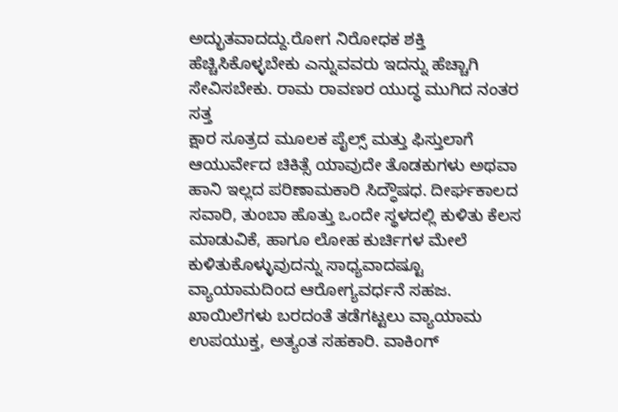ಅದ್ಭುತವಾದದ್ದು.ರೋಗ ನಿರೋಧಕ ಶಕ್ತಿ ಹೆಚ್ಚಿಸಿಕೊಳ್ಳಬೇಕು ಎನ್ನುವವರು ಇದನ್ನು ಹೆಚ್ಚಾಗಿ ಸೇವಿಸಬೇಕು. ರಾಮ ರಾವಣರ ಯುದ್ಧ ಮುಗಿದ ನಂತರ ಸತ್ತ
ಕ್ಷಾರ ಸೂತ್ರದ ಮೂಲಕ ಪೈಲ್ಸ್ ಮತ್ತು ಫಿಸ್ತುಲಾಗೆ ಆಯುರ್ವೇದ ಚಿಕಿತ್ಸೆ ಯಾವುದೇ ತೊಡಕುಗಳು ಅಥವಾ ಹಾನಿ ಇಲ್ಲದ ಪರಿಣಾಮಕಾರಿ ಸಿದ್ಧೌಷಧ. ದೀರ್ಘಕಾಲದ ಸವಾರಿ, ತುಂಬಾ ಹೊತ್ತು ಒಂದೇ ಸ್ಥಳದಲ್ಲಿ ಕುಳಿತು ಕೆಲಸ ಮಾಡುವಿಕೆ, ಹಾಗೂ ಲೋಹ ಕುರ್ಚಿಗಳ ಮೇಲೆ ಕುಳಿತುಕೊಳ್ಳುವುದನ್ನು ಸಾಧ್ಯವಾದಷ್ಟೂ
ವ್ಯಾಯಾಮದಿಂದ ಆರೋಗ್ಯವರ್ಧನೆ ಸಹಜ. ಖಾಯಿಲೆಗಳು ಬರದಂತೆ ತಡೆಗಟ್ಟಲು ವ್ಯಾಯಾಮ ಉಪಯುಕ್ತ, ಅತ್ಯಂತ ಸಹಕಾರಿ. ವಾಕಿಂಗ್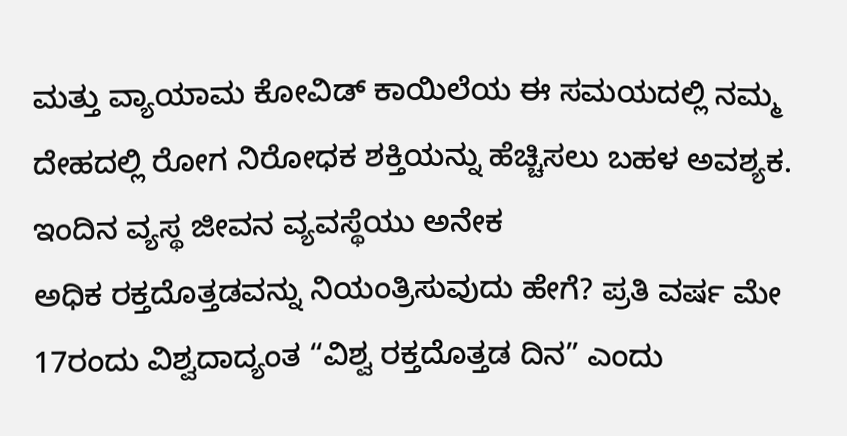ಮತ್ತು ವ್ಯಾಯಾಮ ಕೋವಿಡ್ ಕಾಯಿಲೆಯ ಈ ಸಮಯದಲ್ಲಿ ನಮ್ಮ ದೇಹದಲ್ಲಿ ರೋಗ ನಿರೋಧಕ ಶಕ್ತಿಯನ್ನು ಹೆಚ್ಚಿಸಲು ಬಹಳ ಅವಶ್ಯಕ. ಇಂದಿನ ವ್ಯಸ್ಥ ಜೀವನ ವ್ಯವಸ್ಥೆಯು ಅನೇಕ
ಅಧಿಕ ರಕ್ತದೊತ್ತಡವನ್ನು ನಿಯಂತ್ರಿಸುವುದು ಹೇಗೆ? ಪ್ರತಿ ವರ್ಷ ಮೇ 17ರಂದು ವಿಶ್ವದಾದ್ಯಂತ “ವಿಶ್ವ ರಕ್ತದೊತ್ತಡ ದಿನ” ಎಂದು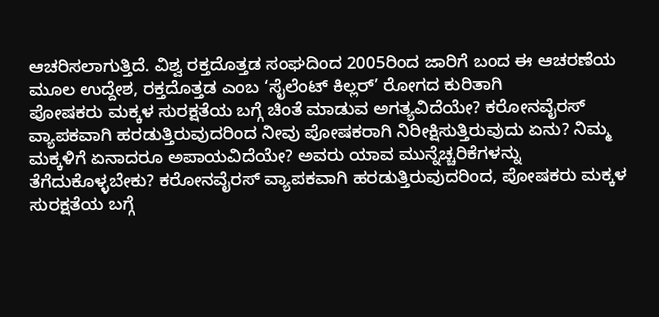ಆಚರಿಸಲಾಗುತ್ತಿದೆ. ವಿಶ್ವ ರಕ್ತದೊತ್ತಡ ಸಂಘದಿಂದ 2005ರಿಂದ ಜಾರಿಗೆ ಬಂದ ಈ ಆಚರಣೆಯ ಮೂಲ ಉದ್ದೇಶ, ರಕ್ತದೊತ್ತಡ ಎಂಬ ‘ಸೈಲೆಂಟ್ ಕಿಲ್ಲರ್’ ರೋಗದ ಕುರಿತಾಗಿ
ಪೋಷಕರು ಮಕ್ಕಳ ಸುರಕ್ಷತೆಯ ಬಗ್ಗೆ ಚಿಂತೆ ಮಾಡುವ ಅಗತ್ಯವಿದೆಯೇ? ಕರೋನವೈರಸ್ ವ್ಯಾಪಕವಾಗಿ ಹರಡುತ್ತಿರುವುದರಿಂದ ನೀವು ಪೋಷಕರಾಗಿ ನಿರೀಕ್ಷಿಸುತ್ತಿರುವುದು ಏನು? ನಿಮ್ಮ ಮಕ್ಕಳಿಗೆ ಏನಾದರೂ ಅಪಾಯವಿದೆಯೇ? ಅವರು ಯಾವ ಮುನ್ನೆಚ್ಚರಿಕೆಗಳನ್ನು ತೆಗೆದುಕೊಳ್ಳಬೇಕು? ಕರೋನವೈರಸ್ ವ್ಯಾಪಕವಾಗಿ ಹರಡುತ್ತಿರುವುದರಿಂದ, ಪೋಷಕರು ಮಕ್ಕಳ ಸುರಕ್ಷತೆಯ ಬಗ್ಗೆ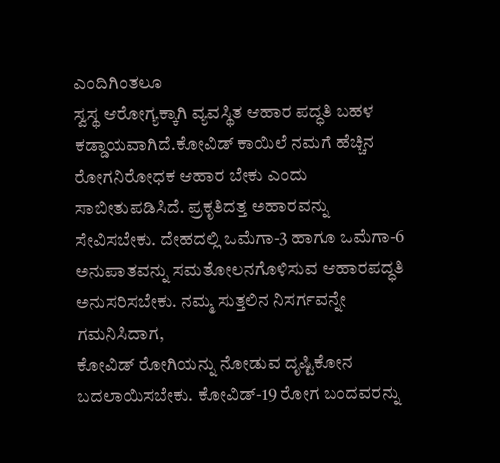ಎಂದಿಗಿಂತಲೂ
ಸ್ವಸ್ಥ ಆರೋಗ್ಯಕ್ಕಾಗಿ ವ್ಯವಸ್ಥಿತ ಆಹಾರ ಪದ್ಧತಿ ಬಹಳ ಕಡ್ಡಾಯವಾಗಿದೆ.ಕೋವಿಡ್ ಕಾಯಿಲೆ ನಮಗೆ ಹೆಚ್ಚಿನ ರೋಗನಿರೋಧಕ ಆಹಾರ ಬೇಕು ಎಂದು ಸಾಬೀತುಪಡಿಸಿದೆ. ಪ್ರಕೃತಿದತ್ತ ಅಹಾರವನ್ನು ಸೇವಿಸಬೇಕು. ದೇಹದಲ್ಲಿ ಒಮೆಗಾ-3 ಹಾಗೂ ಒಮೆಗಾ-6 ಅನುಪಾತವನ್ನು ಸಮತೋಲನಗೊಳಿಸುವ ಆಹಾರಪದ್ಧತಿ ಅನುಸರಿಸಬೇಕು. ನಮ್ಮ ಸುತ್ತಲಿನ ನಿಸರ್ಗವನ್ನೇ ಗಮನಿಸಿದಾಗ,
ಕೋವಿಡ್ ರೋಗಿಯನ್ನು ನೋಡುವ ದೃಷ್ಟಿಕೋನ ಬದಲಾಯಿಸಬೇಕು. ಕೋವಿಡ್-19 ರೋಗ ಬಂದವರನ್ನು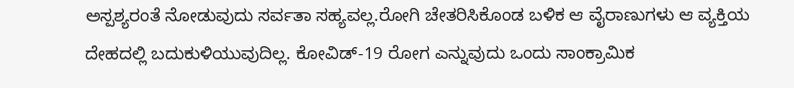ಅಸ್ಪಶ್ಯರಂತೆ ನೋಡುವುದು ಸರ್ವತಾ ಸಹ್ಯವಲ್ಲ.ರೋಗಿ ಚೇತರಿಸಿಕೊಂಡ ಬಳಿಕ ಆ ವೈರಾಣುಗಳು ಆ ವ್ಯಕ್ತಿಯ ದೇಹದಲ್ಲಿ ಬದುಕುಳಿಯುವುದಿಲ್ಲ. ಕೋವಿಡ್-19 ರೋಗ ಎನ್ನುವುದು ಒಂದು ಸಾಂಕ್ರಾಮಿಕ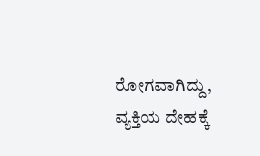ರೋಗವಾಗಿದ್ದು, ವ್ಯಕ್ತಿಯ ದೇಹಕ್ಕೆ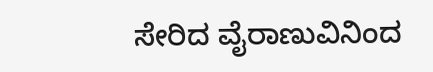ಸೇರಿದ ವೈರಾಣುವಿನಿಂದ